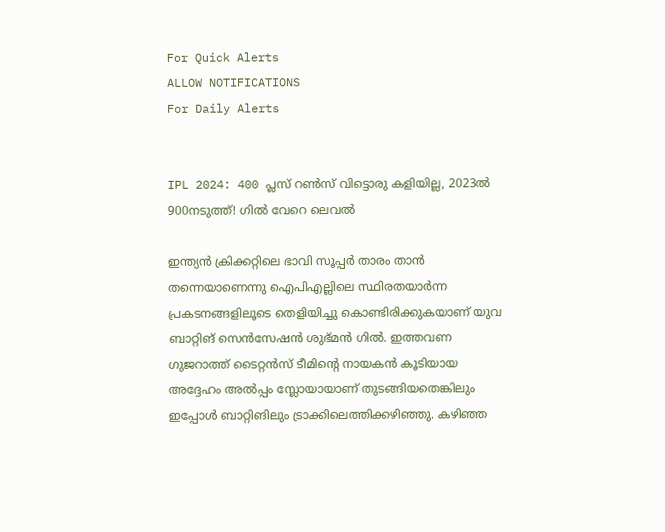For Quick Alerts
ALLOW NOTIFICATIONS
For Daily Alerts


IPL 2024: 400 പ്ലസ് റണ്‍സ് വിട്ടൊരു കളിയില്ല, 2023ല്‍ 900നടുത്ത്! ഗില്‍ വേറെ ലെവല്‍

ഇന്ത്യന്‍ ക്രിക്കറ്റിലെ ഭാവി സൂപ്പര്‍ താരം താന്‍ തന്നെയാണെന്നു ഐപിഎല്ലിലെ സ്ഥിരതയാര്‍ന്ന പ്രകടനങ്ങളിലൂടെ തെളിയിച്ചു കൊണ്ടിരിക്കുകയാണ് യുവ ബാറ്റിങ് സെന്‍സേഷന്‍ ശുഭ്മന്‍ ഗില്‍. ഇത്തവണ ഗുജറാത്ത് ടൈറ്റന്‍സ് ടീമിന്റെ നായകന്‍ കൂടിയായ അദ്ദേഹം അല്‍പ്പം സ്ലോയായാണ് തുടങ്ങിയതെങ്കിലും ഇപ്പോള്‍ ബാറ്റിങിലും ട്രാക്കിലെത്തിക്കഴിഞ്ഞു. കഴിഞ്ഞ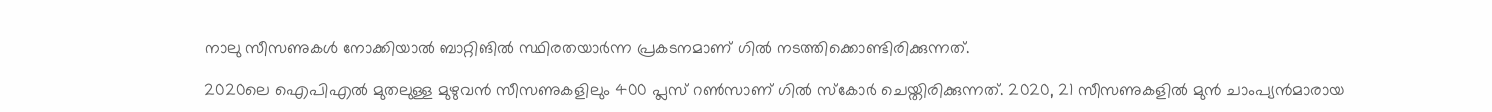നാലു സീസണുകള്‍ നോക്കിയാല്‍ ബാറ്റിങില്‍ സ്ഥിരതയാര്‍ന്ന പ്രകടനമാണ് ഗില്‍ നടത്തിക്കൊണ്ടിരിക്കുന്നത്.

2020ലെ ഐപിഎല്‍ മുതലുള്ള മുഴുവന്‍ സീസണുകളിലും 400 പ്ലസ് റണ്‍സാണ് ഗില്‍ സ്‌കോര്‍ ചെയ്തിരിക്കുന്നത്. 2020, 21 സീസണുകളില്‍ മുന്‍ ചാംപ്യന്‍മാരായ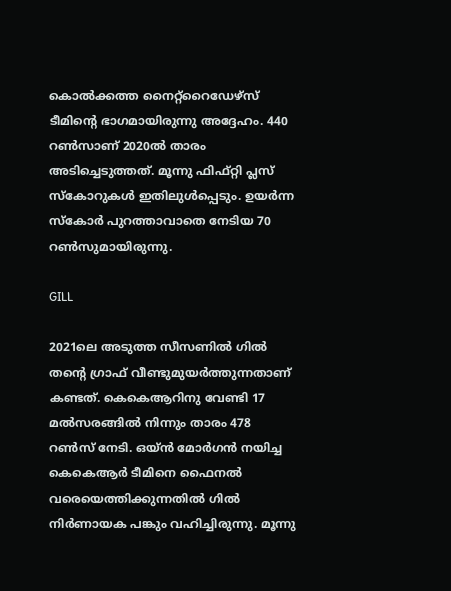കൊല്‍ക്കത്ത നൈറ്റ്‌റൈഡേഴ്‌സ് ടീമിന്റെ ഭാഗമായിരുന്നു അദ്ദേഹം. 440 റണ്‍സാണ് 2020ല്‍ താരം അടിച്ചെടുത്തത്. മൂന്നു ഫിഫ്റ്റി പ്ലസ് സ്‌കോറുകള്‍ ഇതിലുള്‍പ്പെടും. ഉയര്‍ന്ന സ്‌കോര്‍ പുറത്താവാതെ നേടിയ 70 റണ്‍സുമായിരുന്നു.

GILL

2021ലെ അടുത്ത സീസണില്‍ ഗില്‍ തന്റെ ഗ്രാഫ് വീണ്ടുമുയര്‍ത്തുന്നതാണ് കണ്ടത്. കെകെആറിനു വേണ്ടി 17 മല്‍സരങ്ങില്‍ നിന്നും താരം 478 റണ്‍സ് നേടി. ഒയ്ന്‍ മോര്‍ഗന്‍ നയിച്ച കെകെആര്‍ ടീമിനെ ഫൈനല്‍ വരെയെത്തിക്കുന്നതില്‍ ഗില്‍ നിര്‍ണായക പങ്കും വഹിച്ചിരുന്നു. മൂന്നു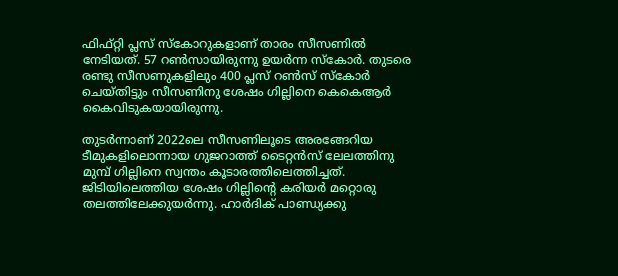ഫിഫ്റ്റി പ്ലസ് സ്‌കോറുകളാണ് താരം സീസണില്‍ നേടിയത്. 57 റണ്‍സായിരുന്നു ഉയര്‍ന്ന സ്കോര്‍. തുടരെ രണ്ടു സീസണുകളിലും 400 പ്ലസ് റണ്‍സ് സ്‌കോര്‍ ചെയ്തിട്ടും സീസണിനു ശേഷം ഗില്ലിനെ കെകെആര്‍ കൈവിടുകയായിരുന്നു.

തുടര്‍ന്നാണ് 2022ലെ സീസണിലൂടെ അരങ്ങേറിയ ടീമുകളിലൊന്നായ ഗുജറാത്ത് ടൈറ്റന്‍സ് ലേലത്തിനു മുമ്പ് ഗില്ലിനെ സ്വന്തം കൂടാരത്തിലെത്തിച്ചത്. ജിടിയിലെത്തിയ ശേഷം ഗില്ലിന്റെ കരിയര്‍ മറ്റൊരു തലത്തിലേക്കുയര്‍ന്നു. ഹാര്‍ദിക് പാണ്ഡ്യക്കു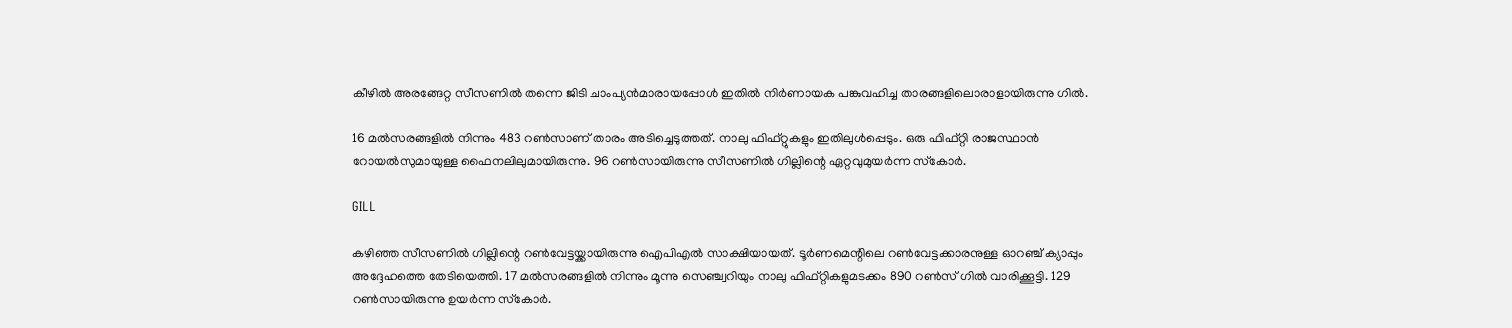കീഴില്‍ അരങ്ങേറ്റ സീസണില്‍ തന്നെ ജിടി ചാംപ്യന്‍മാരായപ്പോള്‍ ഇതില്‍ നിര്‍ണായക പങ്കുവഹിച്ച താരങ്ങളിലൊരാളായിരുന്നു ഗില്‍.

16 മല്‍സരങ്ങളില്‍ നിന്നും 483 റണ്‍സാണ് താരം അടിച്ചെടുത്തത്. നാലു ഫിഫ്റ്റുകളും ഇതിലുള്‍പ്പെടും. ഒരു ഫിഫ്റ്റി രാജസ്ഥാന്‍ റോയല്‍സുമായുള്ള ഫൈനലിലുമായിരുന്നു. 96 റണ്‍സായിരുന്നു സീസണില്‍ ഗില്ലിന്റെ ഏറ്റവുമുയര്‍ന്ന സ്‌കോര്‍.

GILL

കഴിഞ്ഞ സീസണില്‍ ഗില്ലിന്റെ റണ്‍വേട്ടയ്ക്കായിരുന്നു ഐപിഎല്‍ സാക്ഷിയായത്. ടൂര്‍ണമെന്റിലെ റണ്‍വേട്ടക്കാരനുള്ള ഓറഞ്ച് ക്യാപ്പും അദ്ദേഹത്തെ തേടിയെത്തി. 17 മല്‍സരങ്ങളില്‍ നിന്നും മൂന്നു സെഞ്ച്വറിയും നാലു ഫിഫ്റ്റികളുമടക്കം 890 റണ്‍സ് ഗില്‍ വാരിക്കൂട്ടി. 129 റണ്‍സായിരുന്നു ഉയര്‍ന്ന സ്‌കോര്‍.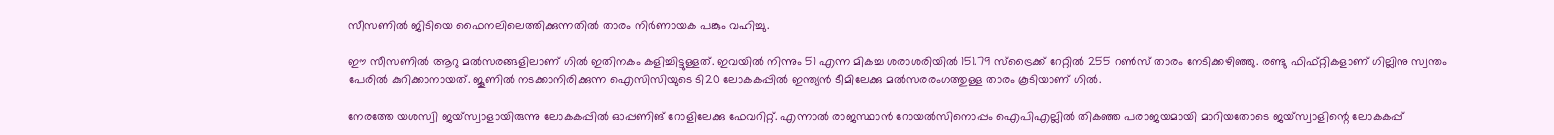സീസണില്‍ ജിടിയെ ഫൈനലിലെത്തിക്കുന്നതില്‍ താരം നിര്‍ണായക പങ്കും വഹിച്ചു.

ഈ സീസണില്‍ ആറു മല്‍സരങ്ങളിലാണ് ഗില്‍ ഇതിനകം കളിച്ചിട്ടുള്ളത്. ഇവയില്‍ നിന്നും 51 എന്ന മികച്ച ശരാശരിയില്‍ 151.79 സ്‌ട്രൈക്ക് റേറ്റില്‍ 255 റണ്‍സ് താരം നേടിക്കഴിഞ്ഞു. രണ്ടു ഫിഫ്റ്റികളാണ് ഗില്ലിനു സ്വന്തം പേരില്‍ കുറിക്കാനായത്. ജൂണില്‍ നടക്കാനിരിക്കുന്ന ഐസിസിയുടെ ടി20 ലോകകപ്പില്‍ ഇന്ത്യന്‍ ടീമിലേക്കു മല്‍സരരംഗത്തുള്ള താരം കൂടിയാണ് ഗില്‍.

നേരത്തേ യശസ്വി ജയ്‌സ്വാളായിരുന്നു ലോകകപ്പില്‍ ഓപ്പണിങ് റോളിലേക്കു ഫേവറിറ്റ്. എന്നാല്‍ രാജസ്ഥാന്‍ റോയല്‍സിനൊപ്പം ഐപിഎല്ലില്‍ തികഞ്ഞ പരാജയമായി മാറിയതോടെ ജയ്‌സ്വാളിന്റെ ലോകകപ്പ്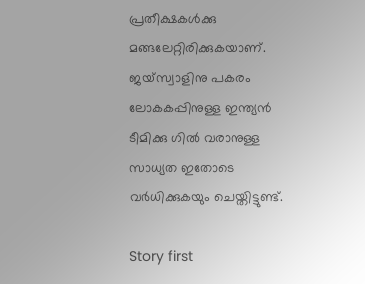പ്രതീക്ഷകള്‍ക്കു മങ്ങലേറ്റിരിക്കുകയാണ്. ജയ്‌സ്വാളിനു പകരം ലോകകപ്പിനുള്ള ഇന്ത്യന്‍ ടീമിക്കു ഗില്‍ വരാനുള്ള സാധ്യത ഇതോടെ വര്‍ധിക്കുകയും ചെയ്തിട്ടുണ്ട്.

Story first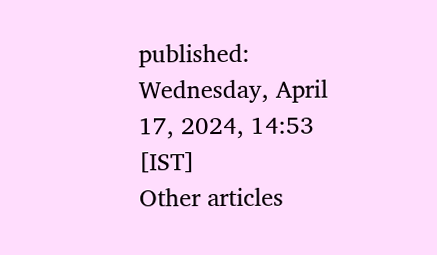published: Wednesday, April 17, 2024, 14:53 [IST]
Other articles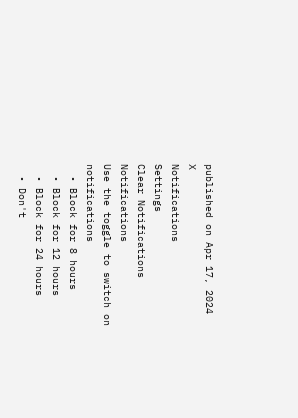published on Apr 17, 2024
X
Notifications
Settings
Clear Notifications
Notifications
Use the toggle to switch on notifications
  • Block for 8 hours
  • Block for 12 hours
  • Block for 24 hours
  • Don't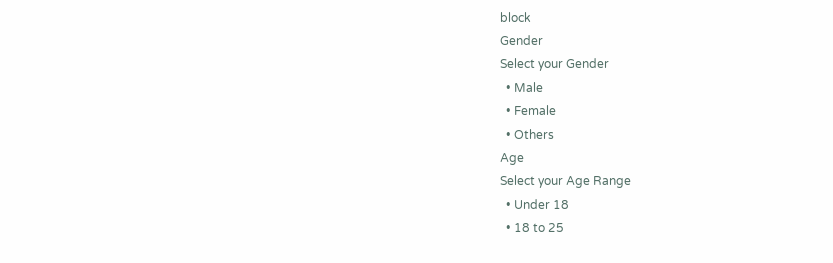block
Gender
Select your Gender
  • Male
  • Female
  • Others
Age
Select your Age Range
  • Under 18
  • 18 to 25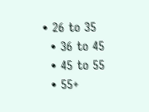• 26 to 35
  • 36 to 45
  • 45 to 55
  • 55+